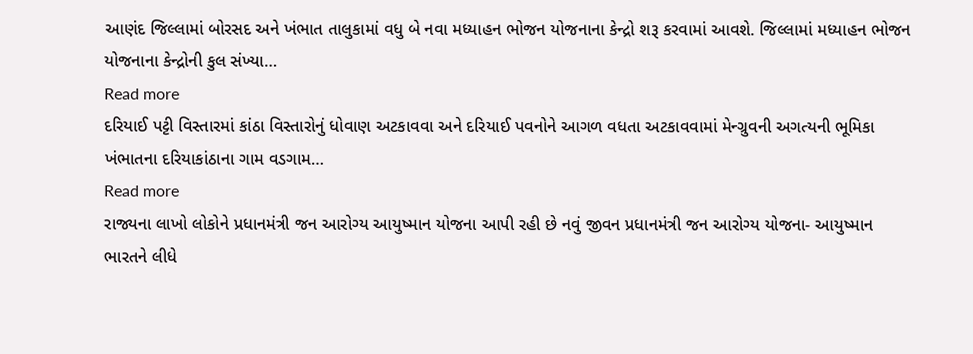આણંદ જિલ્લામાં બોરસદ અને ખંભાત તાલુકામાં વધુ બે નવા મધ્યાહન ભોજન યોજનાના કેન્દ્રો શરૂ કરવામાં આવશે. જિલ્લામાં મધ્યાહન ભોજન યોજનાના કેન્દ્રોની કુલ સંખ્યા…
Read more
દરિયાઈ પટ્ટી વિસ્તારમાં કાંઠા વિસ્તારોનું ધોવાણ અટકાવવા અને દરિયાઈ પવનોને આગળ વધતા અટકાવવામાં મેન્ગ્રુવની અગત્યની ભૂમિકા ખંભાતના દરિયાકાંઠાના ગામ વડગામ…
Read more
રાજ્યના લાખો લોકોને પ્રધાનમંત્રી જન આરોગ્ય આયુષ્માન યોજના આપી રહી છે નવું જીવન પ્રધાનમંત્રી જન આરોગ્ય યોજના- આયુષ્માન ભારતને લીધે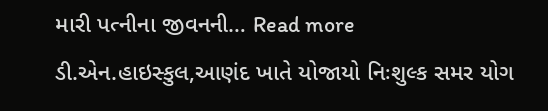મારી પત્નીના જીવનની… Read more
ડી.એન.હાઇસ્કુલ,આણંદ ખાતે યોજાયો નિઃશુલ્ક સમર યોગ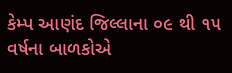કેમ્પ આણંદ જિલ્લાના ૦૯ થી ૧૫ વર્ષના બાળકોએ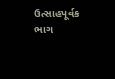ઉત્સાહપૂર્વક ભાગ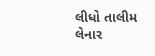લીધો તાલીમ લેનાર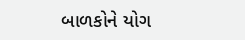બાળકોને યોગ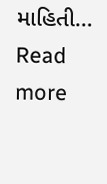માહિતી… Read more